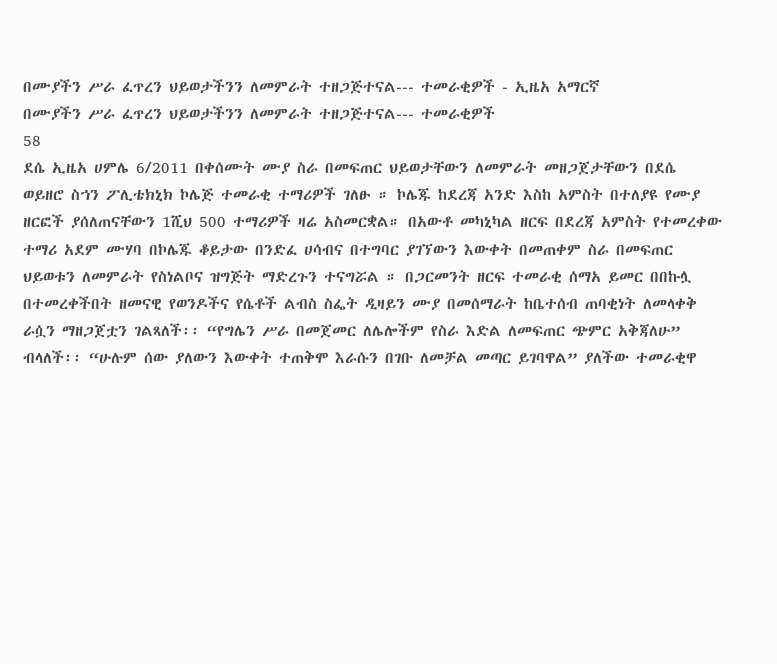በሙያችን ሥራ ፈጥረን ህይወታችንን ለመምራት ተዘጋጅተናል--- ተመራቂዎች - ኢዜአ አማርኛ
በሙያችን ሥራ ፈጥረን ህይወታችንን ለመምራት ተዘጋጅተናል--- ተመራቂዎች
58
ደሴ ኢዜአ ሀምሌ 6/2011 በቀሰሙት ሙያ ስራ በመፍጠር ህይወታቸውን ለመምራት መዘጋጀታቸውን በደሴ ወይዘሮ ስኀን ፖሊቴክኒክ ኮሌጅ ተመራቂ ተማሪዎች ገለፁ ። ኮሌጁ ከደረጃ አንድ እስከ አምስት በተለያዩ የሙያ ዘርፎች ያሰለጠናቸውን 1ሺህ 500 ተማሪዎች ዛሬ አስመርቋል። በአውቶ መካኒካል ዘርፍ በደረጃ አምስት የተመረቀው ተማሪ አደም ሙሃባ በኮሌጁ ቆይታው በንድፈ ሀሳብና በተግባር ያገኘውን እውቀት በመጠቀም ስራ በመፍጠር ህይወቱን ለመምራት የስነልቦና ዝግጅት ማድረጉን ተናግሯል ። በጋርመንት ዘርፍ ተመራቂ ሰማአ ይመር በበኩሏ በተመረቀችበት ዘመናዊ የወንዶችና የሴቶች ልብስ ስፌት ዲዛይን ሙያ በመሰማራት ከቤተሰብ ጠባቂነት ለመላቀቅ ራሷን ማዘጋጀቷን ገልጻለች፡፡ “የግሌን ሥራ በመጀመር ለሌሎችም የስራ እድል ለመፍጠር ጭምር አቅጃለሁ” ብላለች፡፡ “ሁሉም ሰው ያለውን እውቀት ተጠቅሞ እራሱን በገቡ ለመቻል መጣር ይገባዋል” ያለችው ተመራቂዋ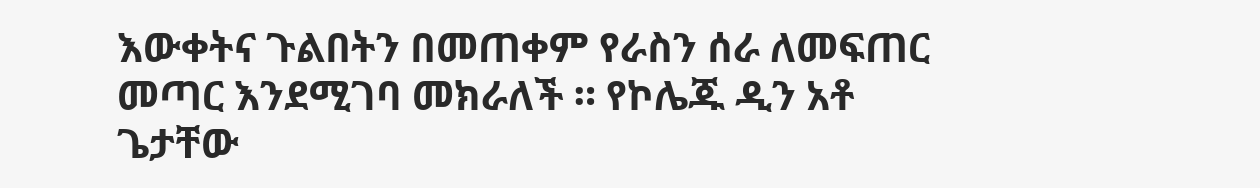እውቀትና ጉልበትን በመጠቀም የራስን ሰራ ለመፍጠር መጣር እንደሚገባ መክራለች ። የኮሌጁ ዲን አቶ ጌታቸው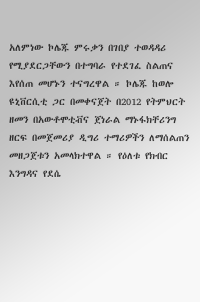አለምነው ኮሌጁ ምሩቃን በገበያ ተወዳዳሪ የሚያደርጋቸውን በተግባራ የተደገፈ ስልጠና እየሰጠ መሆኑን ተናግረዋል ። ኮሌጁ ከወሎ ዩኒቨርሲቲ ጋር በመቀናጀት በ2012 የትምህርት ዘመን በአውቶሞቲቭና ጀነራል ማኑፋክቸሪንግ ዘርፍ በመጀመሪያ ዲግሪ ተማሪዎችን ለማሰልጠን መዘጋጀቱን አመላክተዋል ። የዕለቱ የክብር እንግዳና የደሴ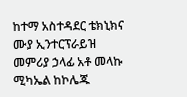ከተማ አስተዳደር ቴክኒክና ሙያ ኢንተርፕራይዝ መምሪያ ኃላፊ አቶ መላኩ ሚካኤል ከኮሌጁ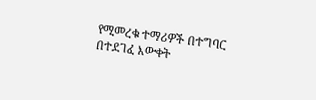የሚመረቁ ተማሪዎች በተግባር በተደገፈ እውቀት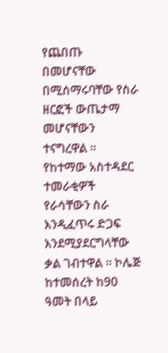የጨበጡ በመሆናቸው በሚሰማሩባቸው የስራ ዘርፎች ውጤታማ መሆናቸውን ተናግረዋል ። የከተማው አስተዳደር ተመራቂዎች የራሳቸውን ስራ እንዲፈጥሩ ድጋፍ እንደሚያደርግላቸው ቃል ገብተዋል ። ኮሌጅ ከተመሰረት ከ90 ዓመት በላይ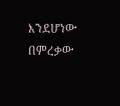እንደሆነው በምረቃው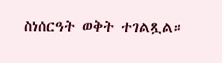ስነሰርዓት ወቅት ተገልጿል።